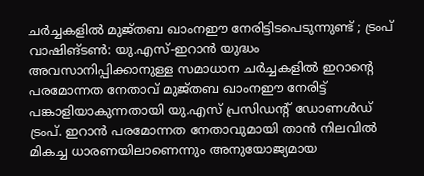ചർച്ചകളിൽ മുജ്തബ ഖാംനഈ നേരിട്ടിടപെടുന്നുണ്ട് ; ട്രംപ്
വാഷിങ്ടൺ: യു.എസ്-ഇറാൻ യുദ്ധം അവസാനിപ്പിക്കാനുള്ള സമാധാന ചർച്ചകളിൽ ഇറാന്റെ പരമോന്നത നേതാവ് മുജ്തബ ഖാംനഈ നേരിട്ട് പങ്കാളിയാകുന്നതായി യു.എസ് പ്രസിഡന്റ് ഡോണൾഡ് ട്രംപ്. ഇറാൻ പരമോന്നത നേതാവുമായി താൻ നിലവിൽ മികച്ച ധാരണയിലാണെന്നും അനുയോജ്യമായ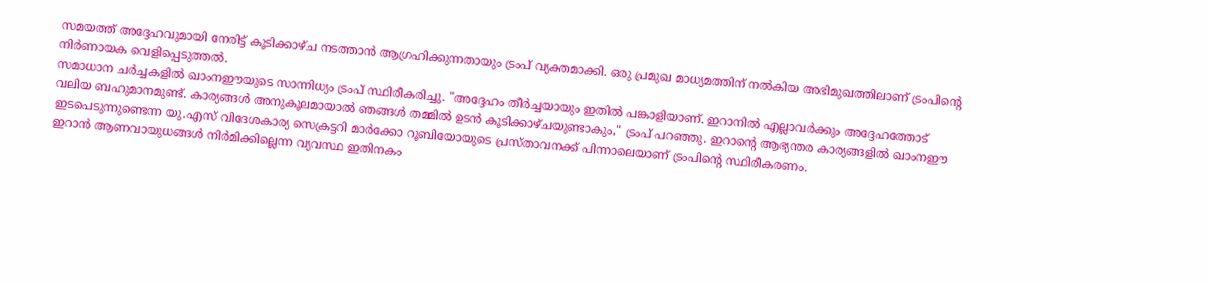സമയത്ത് അദ്ദേഹവുമായി നേരിട്ട് കൂടിക്കാഴ്ച നടത്താൻ ആഗ്രഹിക്കുന്നതായും ട്രംപ് വ്യക്തമാക്കി. ഒരു പ്രമുഖ മാധ്യമത്തിന് നൽകിയ അഭിമുഖത്തിലാണ് ട്രംപിന്റെ നിർണായക വെളിപ്പെടുത്തൽ.
സമാധാന ചർച്ചകളിൽ ഖാംനഈയുടെ സാന്നിധ്യം ട്രംപ് സ്ഥിരീകരിച്ചു. "അദ്ദേഹം തീർച്ചയായും ഇതിൽ പങ്കാളിയാണ്. ഇറാനിൽ എല്ലാവർക്കും അദ്ദേഹത്തോട് വലിയ ബഹുമാനമുണ്ട്. കാര്യങ്ങൾ അനുകൂലമായാൽ ഞങ്ങൾ തമ്മിൽ ഉടൻ കൂടിക്കാഴ്ചയുണ്ടാകും," ട്രംപ് പറഞ്ഞു. ഇറാന്റെ ആഭ്യന്തര കാര്യങ്ങളിൽ ഖാംനഈ ഇടപെടുന്നുണ്ടെന്ന യു.എസ് വിദേശകാര്യ സെക്രട്ടറി മാർക്കോ റൂബിയോയുടെ പ്രസ്താവനക്ക് പിന്നാലെയാണ് ട്രംപിന്റെ സ്ഥിരീകരണം.
ഇറാൻ ആണവായുധങ്ങൾ നിർമിക്കില്ലെന്ന വ്യവസ്ഥ ഇതിനകം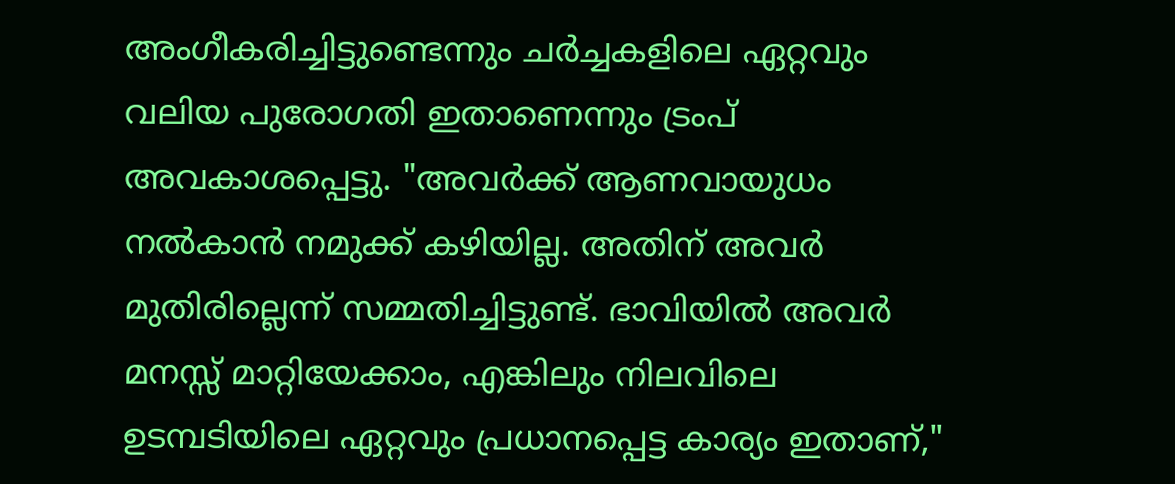അംഗീകരിച്ചിട്ടുണ്ടെന്നും ചർച്ചകളിലെ ഏറ്റവും വലിയ പുരോഗതി ഇതാണെന്നും ട്രംപ് അവകാശപ്പെട്ടു. "അവർക്ക് ആണവായുധം നൽകാൻ നമുക്ക് കഴിയില്ല. അതിന് അവർ മുതിരില്ലെന്ന് സമ്മതിച്ചിട്ടുണ്ട്. ഭാവിയിൽ അവർ മനസ്സ് മാറ്റിയേക്കാം, എങ്കിലും നിലവിലെ ഉടമ്പടിയിലെ ഏറ്റവും പ്രധാനപ്പെട്ട കാര്യം ഇതാണ്,"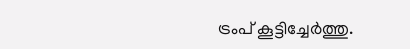ട്രംപ് കൂട്ടിച്ചേർത്തു.